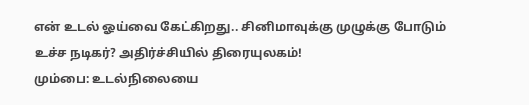என் உடல் ஓய்வை கேட்கிறது.. சினிமாவுக்கு முழுக்கு போடும் உச்ச நடிகர்? அதிர்ச்சியில் திரையுலகம்!
மும்பை: உடல்நிலையை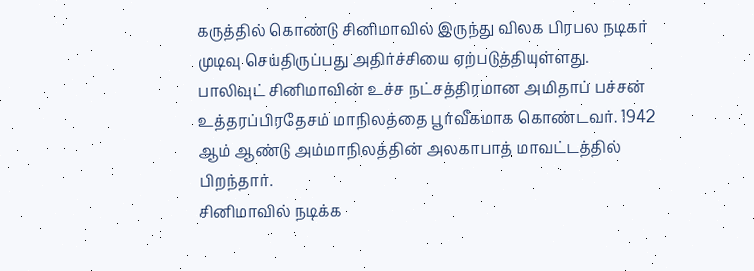கருத்தில் கொண்டு சினிமாவில் இருந்து விலக பிரபல நடிகர் முடிவு செய்திருப்பது அதிர்ச்சியை ஏற்படுத்தியுள்ளது.
பாலிவுட் சினிமாவின் உச்ச நட்சத்திரமான அமிதாப் பச்சன் உத்தரப்பிரதேசம் மாநிலத்தை பூர்வீகமாக கொண்டவர். 1942 ஆம் ஆண்டு அம்மாநிலத்தின் அலகாபாத் மாவட்டத்தில் பிறந்தார்.
சினிமாவில் நடிக்க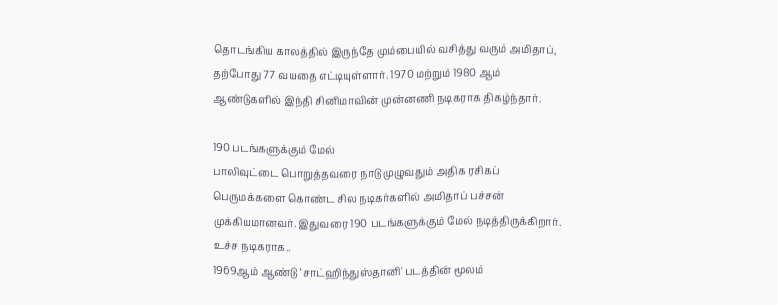தொடங்கிய காலத்தில் இருந்தே மும்பையில் வசித்து வரும் அமிதாப், தற்போது 77 வயதை எட்டியுள்ளார். 1970 மற்றும் 1980 ஆம் ஆண்டுகளில் இந்தி சினிமாவின் முன்னணி நடிகராக திகழ்ந்தார்.

190 படங்களுக்கும் மேல்
பாலிவுட்டை பொறுத்தவரை நாடு முழுவதும் அதிக ரசிகப் பெருமக்களை கொண்ட சில நடிகர்களில் அமிதாப் பச்சன் முக்கியமானவர். இதுவரை 190 படங்களுக்கும் மேல் நடித்திருக்கிறார்.
உச்ச நடிகராக..
1969ஆம் ஆண்டு ‘சாட்ஹிந்துஸ்தானி' படத்தின் மூலம்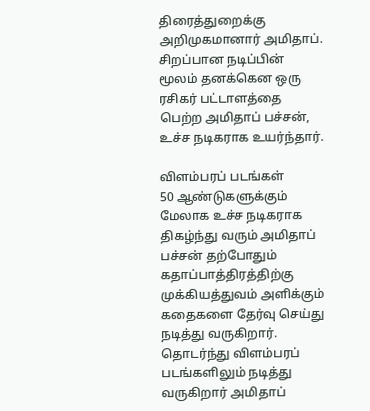திரைத்துறைக்கு அறிமுகமானார் அமிதாப். சிறப்பான நடிப்பின் மூலம் தனக்கென ஒரு ரசிகர் பட்டாளத்தை பெற்ற அமிதாப் பச்சன், உச்ச நடிகராக உயர்ந்தார்.

விளம்பரப் படங்கள்
50 ஆண்டுகளுக்கும் மேலாக உச்ச நடிகராக திகழ்ந்து வரும் அமிதாப் பச்சன் தற்போதும் கதாப்பாத்திரத்திற்கு முக்கியத்துவம் அளிக்கும் கதைகளை தேர்வு செய்து நடித்து வருகிறார். தொடர்ந்து விளம்பரப் படங்களிலும் நடித்து வருகிறார் அமிதாப்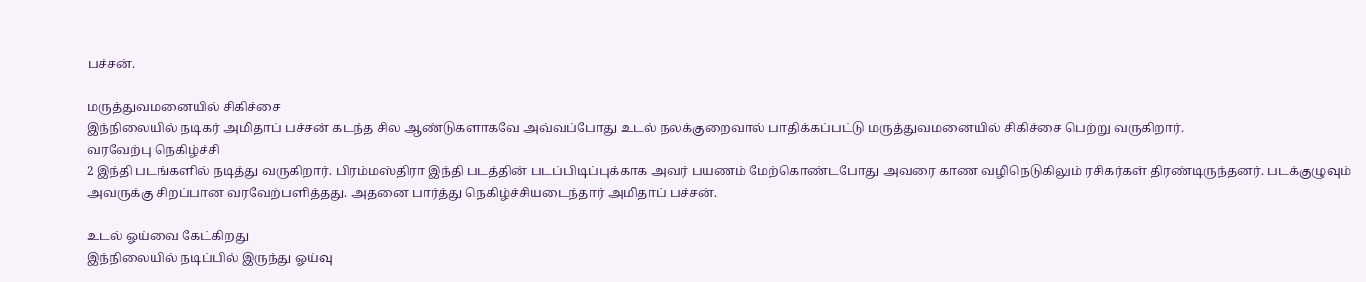பச்சன்.

மருத்துவமனையில் சிகிச்சை
இந்நிலையில் நடிகர் அமிதாப் பச்சன் கடந்த சில ஆண்டுகளாகவே அவ்வப்போது உடல் நலக்குறைவால் பாதிக்கப்பட்டு மருத்துவமனையில் சிகிச்சை பெற்று வருகிறார்.
வரவேற்பு நெகிழ்ச்சி
2 இந்தி படங்களில் நடித்து வருகிறார். பிரம்மஸ்திரா இந்தி படத்தின் படப்பிடிப்புக்காக அவர் பயணம் மேற்கொண்டபோது அவரை காண வழிநெடுகிலும் ரசிகர்கள் திரண்டிருந்தனர். படக்குழுவும் அவருக்கு சிறப்பான வரவேற்பளித்தது. அதனை பார்த்து நெகிழ்ச்சியடைந்தார் அமிதாப் பச்சன்.

உடல் ஓய்வை கேட்கிறது
இந்நிலையில் நடிப்பில் இருந்து ஓய்வு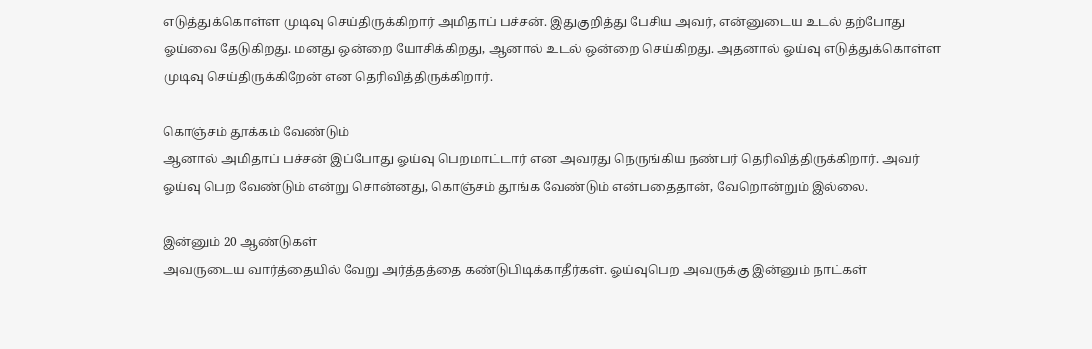எடுத்துக்கொள்ள முடிவு செய்திருக்கிறார் அமிதாப் பச்சன். இதுகுறித்து பேசிய அவர், என்னுடைய உடல் தற்போது ஓய்வை தேடுகிறது. மனது ஒன்றை யோசிக்கிறது, ஆனால் உடல் ஒன்றை செய்கிறது. அதனால் ஓய்வு எடுத்துக்கொள்ள முடிவு செய்திருக்கிறேன் என தெரிவித்திருக்கிறார்.

கொஞ்சம் தூக்கம் வேண்டும்
ஆனால் அமிதாப் பச்சன் இப்போது ஓய்வு பெறமாட்டார் என அவரது நெருங்கிய நண்பர் தெரிவித்திருக்கிறார். அவர் ஓய்வு பெற வேண்டும் என்று சொன்னது, கொஞ்சம் தூங்க வேண்டும் என்பதைதான், வேறொன்றும் இல்லை.

இன்னும் 20 ஆண்டுகள்
அவருடைய வார்த்தையில் வேறு அர்த்தத்தை கண்டுபிடிக்காதீர்கள். ஓய்வுபெற அவருக்கு இன்னும் நாட்கள்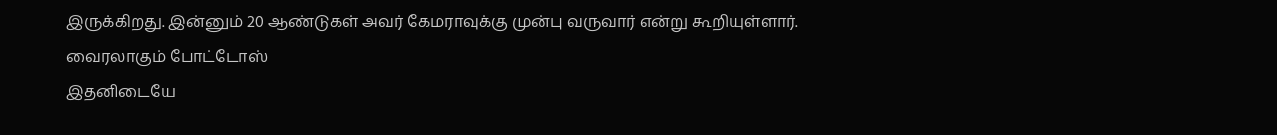இருக்கிறது. இன்னும் 20 ஆண்டுகள் அவர் கேமராவுக்கு முன்பு வருவார் என்று கூறியுள்ளார்.
வைரலாகும் போட்டோஸ்
இதனிடையே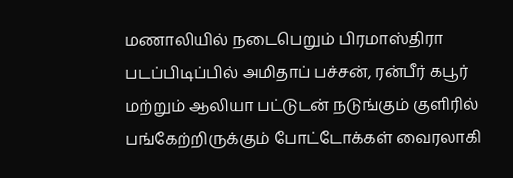மணாலியில் நடைபெறும் பிரமாஸ்திரா படப்பிடிப்பில் அமிதாப் பச்சன், ரன்பீர் கபூர் மற்றும் ஆலியா பட்டுடன் நடுங்கும் குளிரில் பங்கேற்றிருக்கும் போட்டோக்கள் வைரலாகி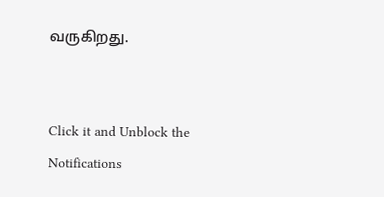வருகிறது.


Click it and Unblock the Notifications